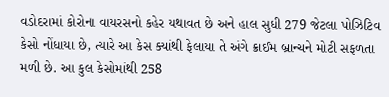વડોદરામાં કોરોના વાયરસનો કહેર યથાવત છે અને હાલ સુધી 279 જેટલા પોઝિટિવ કેસો નોંધાયા છે, ત્યારે આ કેસ ક્યાંથી ફેલાયા તે અંગે ક્રાઈમ બ્રાન્ચને મોટી સફળતા મળી છે. આ કુલ કેસોમાંથી 258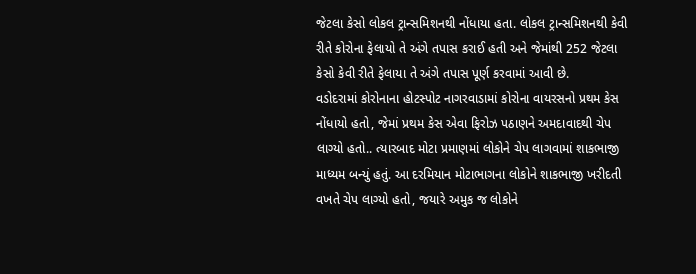જેટલા કેસો લોકલ ટ્રાન્સમિશનથી નોંધાયા હતા. લોકલ ટ્રાન્સમિશનથી કેવી રીતે કોરોના ફેલાયો તે અંગે તપાસ કરાઈ હતી અને જેમાંથી 252 જેટલા કેસો કેવી રીતે ફેલાયા તે અંગે તપાસ પૂર્ણ કરવામાં આવી છે.
વડોદરામાં કોરોનાના હોટસ્પોટ નાગરવાડામાં કોરોના વાયરસનો પ્રથમ કેસ નોંધાયો હતો, જેમાં પ્રથમ કેસ એવા ફિરોઝ પઠાણને અમદાવાદથી ચેપ લાગ્યો હતો.. ત્યારબાદ મોટા પ્રમાણમાં લોકોને ચેપ લાગવામાં શાકભાજી માધ્યમ બન્યું હતું. આ દરમિયાન મોટાભાગના લોકોને શાકભાજી ખરીદતી વખતે ચેપ લાગ્યો હતો, જયારે અમુક જ લોકોને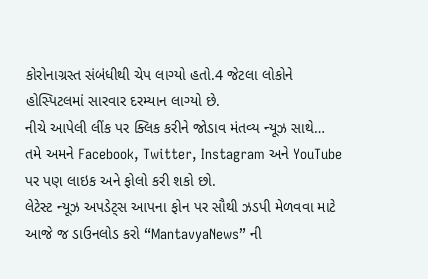કોરોનાગ્રસ્ત સંબંધીથી ચેપ લાગ્યો હતો.4 જેટલા લોકોને હોસ્પિટલમાં સારવાર દરમ્યાન લાગ્યો છે.
નીચે આપેલી લીંક પર ક્લિક કરીને જોડાવ મંતવ્ય ન્યૂઝ સાથે…
તમે અમને Facebook, Twitter, Instagram અને YouTube પર પણ લાઇક અને ફોલો કરી શકો છો.
લેટેસ્ટ ન્યૂઝ અપડેટ્સ આપના ફોન પર સૌથી ઝડપી મેળવવા માટે આજે જ ડાઉનલોડ કરો “MantavyaNews” ની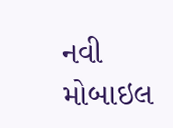નવી મોબાઇલ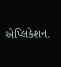એપ્લિકેશન.